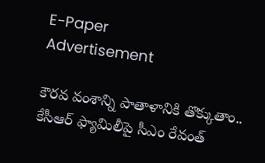E-Paper
Advertisement

కౌరవ వంశాన్ని పాతాళానికి తొక్కుతాం.. కేసీఆర్ ఫ్యామిలీపై సీఎం రేవంత్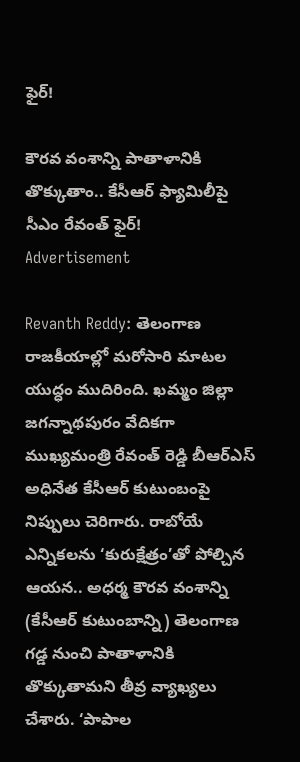ఫైర్!

కౌరవ వంశాన్ని పాతాళానికి తొక్కుతాం.. కేసీఆర్ ఫ్యామిలీపై సీఎం రేవంత్ ఫైర్!
Advertisement

Revanth Reddy: తెలంగాణ రాజకీయాల్లో మరోసారి మాటల యుద్ధం ముదిరింది. ఖమ్మం జిల్లా జగన్నాథపురం వేదికగా ముఖ్యమంత్రి రేవంత్ రెడ్డి బీఆర్‌ఎస్ అధినేత కేసీఆర్ కుటుంబంపై నిప్పులు చెరిగారు. రాబోయే ఎన్నికలను ‘కురుక్షేత్రం’తో పోల్చిన ఆయన.. అధర్మ కౌరవ వంశాన్ని (కేసీఆర్ కుటుంబాన్ని) తెలంగాణ గడ్డ నుంచి పాతాళానికి తొక్కుతామని తీవ్ర వ్యాఖ్యలు చేశారు. ‘పాపాల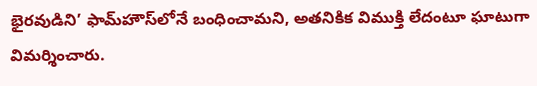భైరవుడిని’ ఫామ్‌హౌస్‌లోనే బంధించామని, అతనికిక విముక్తి లేదంటూ ఘాటుగా విమర్శించారు.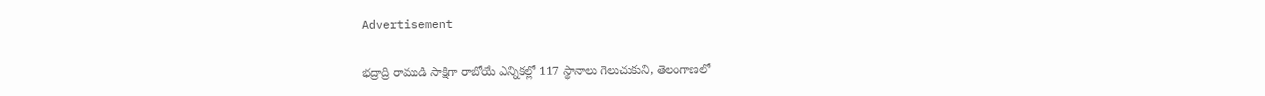Advertisement

భద్రాద్రి రాముడి సాక్షిగా రాబోయే ఎన్నికల్లో 117 స్థానాలు గెలుచుకుని, తెలంగాణలో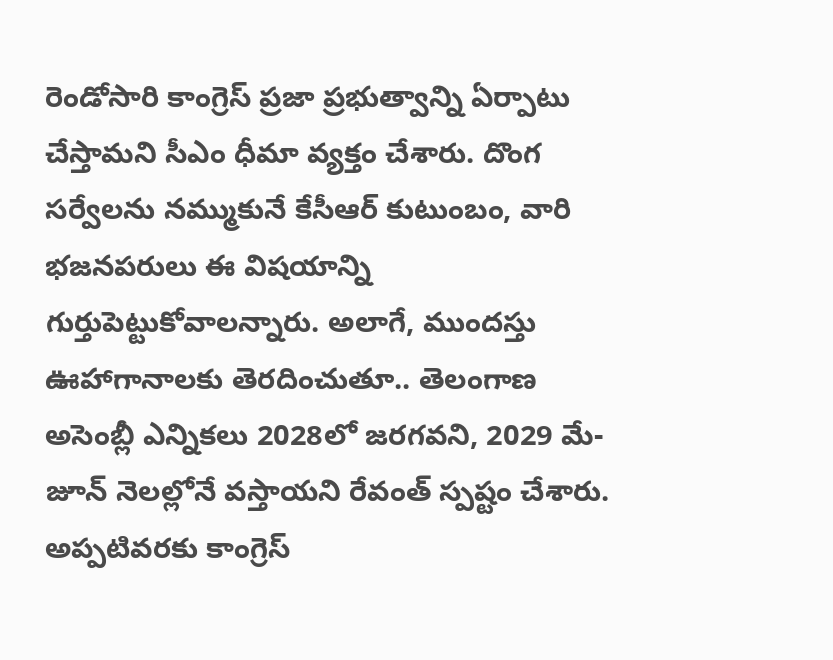రెండోసారి కాంగ్రెస్ ప్రజా ప్రభుత్వాన్ని ఏర్పాటు చేస్తామని సీఎం ధీమా వ్యక్తం చేశారు. దొంగ సర్వేలను నమ్ముకునే కేసీఆర్ కుటుంబం, వారి భజనపరులు ఈ విషయాన్ని గుర్తుపెట్టుకోవాలన్నారు. అలాగే, ముందస్తు ఊహాగానాలకు తెరదించుతూ.. తెలంగాణ అసెంబ్లీ ఎన్నికలు 2028లో జరగవని, 2029 మే-జూన్ నెలల్లోనే వస్తాయని రేవంత్ స్పష్టం చేశారు. అప్పటివరకు కాంగ్రెస్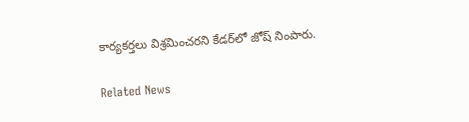కార్యకర్తలు విశ్రమించరని కేడర్‌లో జోష్ నింపారు.

Related News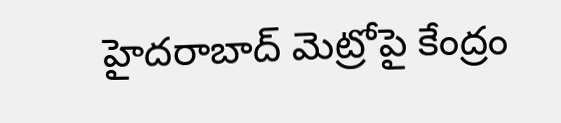హైదరాబాద్ మెట్రోపై కేంద్రం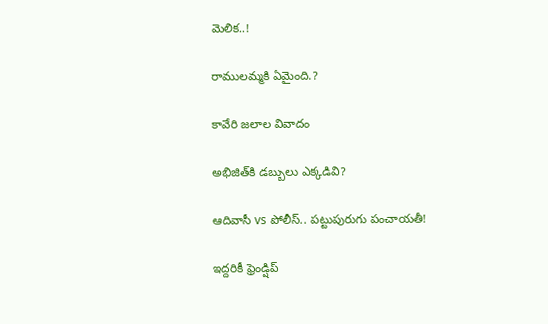మెలిక..!

రాములమ్మకి ఏమైంది.?

కావేరి జలాల వివాదం

అభిజిత్‌కి డబ్బులు ఎక్కడివి?

ఆదివాసీ vs పోలీస్.. పట్టుపురుగు పంచాయతీ!

ఇద్దరికీ ఫ్రెండ్షిప్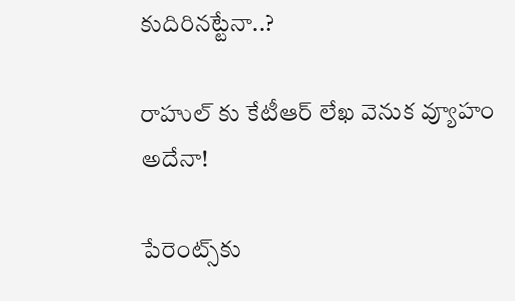కుదిరినట్టేనా..?

రాహుల్ కు కేటీఆర్ లేఖ వెనుక వ్యూహం అదేనా!

పేరెంట్స్‌కు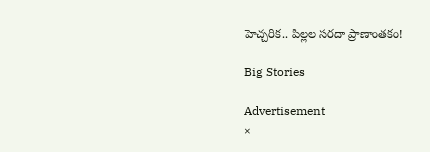హెచ్చరిక.. పిల్లల సరదా ప్రాణాంతకం!

Big Stories

Advertisement
×